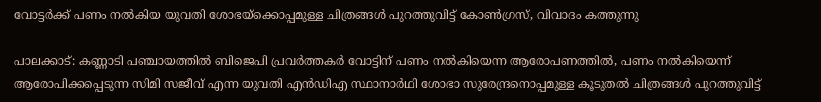വോട്ടര്‍ക്ക് പണം നല്‍കിയ യുവതി ശോഭയ്‌ക്കൊപ്പമുള്ള ചിത്രങ്ങള്‍ പുറത്തുവിട്ട് കോണ്‍ഗ്രസ്, വിവാദം കത്തുന്നു

പാലക്കാട്: കണ്ണാടി പഞ്ചായത്തില്‍ ബിജെപി പ്രവര്‍ത്തകര്‍ വോട്ടിന് പണം നല്‍കിയെന്ന ആരോപണത്തില്‍, പണം നല്‍കിയെന്ന് ആരോപിക്കപ്പെടുന്ന സിമി സജീവ് എന്ന യുവതി എന്‍ഡിഎ സ്ഥാനാര്‍ഥി ശോഭാ സുരേന്ദ്രനൊപ്പമുള്ള കൂടുതല്‍ ചിത്രങ്ങള്‍ പുറത്തുവിട്ട്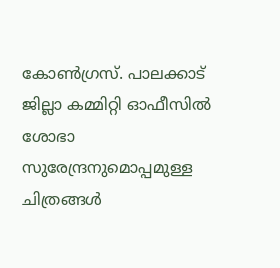കോണ്‍ഗ്രസ്. പാലക്കാട് ജില്ലാ കമ്മിറ്റി ഓഫീസില്‍ ശോഭാ സുരേന്ദ്രനുമൊപ്പമുള്ള ചിത്രങ്ങള്‍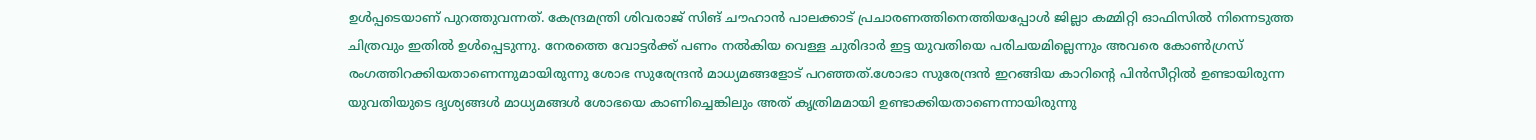ഉള്‍പ്പടെയാണ് പുറത്തുവന്നത്. കേന്ദ്രമന്ത്രി ശിവരാജ് സിങ് ചൗഹാന്‍ പാലക്കാട് പ്രചാരണത്തിനെത്തിയപ്പോള്‍ ജില്ലാ കമ്മിറ്റി ഓഫിസില്‍ നിന്നെടുത്ത ചിത്രവും ഇതില്‍ ഉള്‍പ്പെടുന്നു. നേരത്തെ വോട്ടര്‍ക്ക് പണം നല്‍കിയ വെള്ള ചുരിദാര്‍ ഇട്ട യുവതിയെ പരിചയമില്ലെന്നും അവരെ കോണ്‍ഗ്രസ് രംഗത്തിറക്കിയതാണെന്നുമായിരുന്നു ശോഭ സുരേന്ദ്രന്‍ മാധ്യമങ്ങളോട് പറഞ്ഞത്.ശോഭാ സുരേന്ദ്രന്‍ ഇറങ്ങിയ കാറിന്റെ പിന്‍സീറ്റില്‍ ഉണ്ടായിരുന്ന യുവതിയുടെ ദൃശ്യങ്ങള്‍ മാധ്യമങ്ങള്‍ ശോഭയെ കാണിച്ചെങ്കിലും അത് കൃത്രിമമായി ഉണ്ടാക്കിയതാണെന്നായിരുന്നു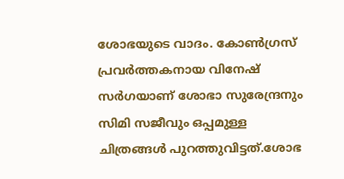ശോഭയുടെ വാദം. കോണ്‍ഗ്രസ് പ്രവര്‍ത്തകനായ വിനേഷ് സര്‍ഗയാണ് ശോഭാ സുരേന്ദ്രനും സിമി സജീവും ഒപ്പമുള്ള ചിത്രങ്ങള്‍ പുറത്തുവിട്ടത്.ശോഭ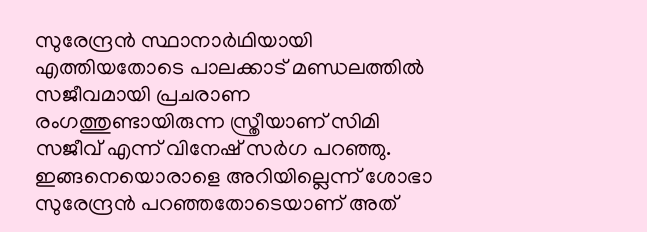സുരേന്ദ്രന്‍ സ്ഥാനാര്‍ഥിയായി എത്തിയതോടെ പാലക്കാട് മണ്ഡലത്തില്‍ സജീവമായി പ്രചരാണ രംഗത്തുണ്ടായിരുന്ന സ്ത്രീയാണ് സിമി സജീവ് എന്ന് വിനേഷ് സര്‍ഗ പറഞ്ഞു. ഇങ്ങനെയൊരാളെ അറിയില്ലെന്ന് ശോഭാ സുരേന്ദ്രന്‍ പറഞ്ഞതോടെയാണ് അത്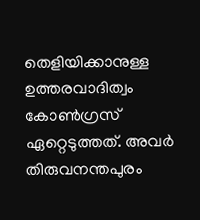തെളിയിക്കാനുള്ള ഉത്തരവാദിത്വം കോണ്‍ഗ്രസ് ഏറ്റെടുത്തത്. അവര്‍ തിരുവനന്തപുരം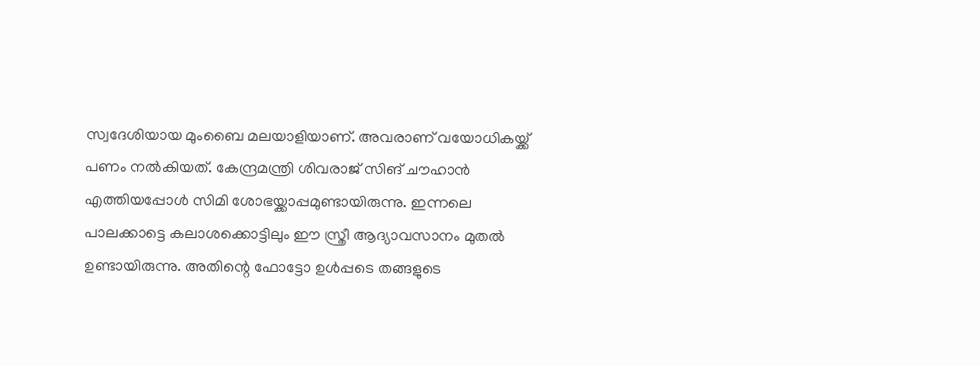സ്വദേശിയായ മുംബൈ മലയാളിയാണ്. അവരാണ് വയോധികയ്ക്ക് പണം നല്‍കിയത്. കേന്ദ്രമന്ത്രി ശിവരാജ് സിങ് ചൗഹാന്‍ എത്തിയപ്പോള്‍ സിമി ശോഭയ്ക്കാപ്പമുണ്ടായിരുന്നു. ഇന്നലെ പാലക്കാട്ടെ കലാശക്കൊട്ടിലും ഈ സ്ത്രീ ആദ്യാവസാനം മുതല്‍ ഉണ്ടായിരുന്നു. അതിന്റെ ഫോട്ടോ ഉള്‍പ്പടെ തങ്ങളുടെ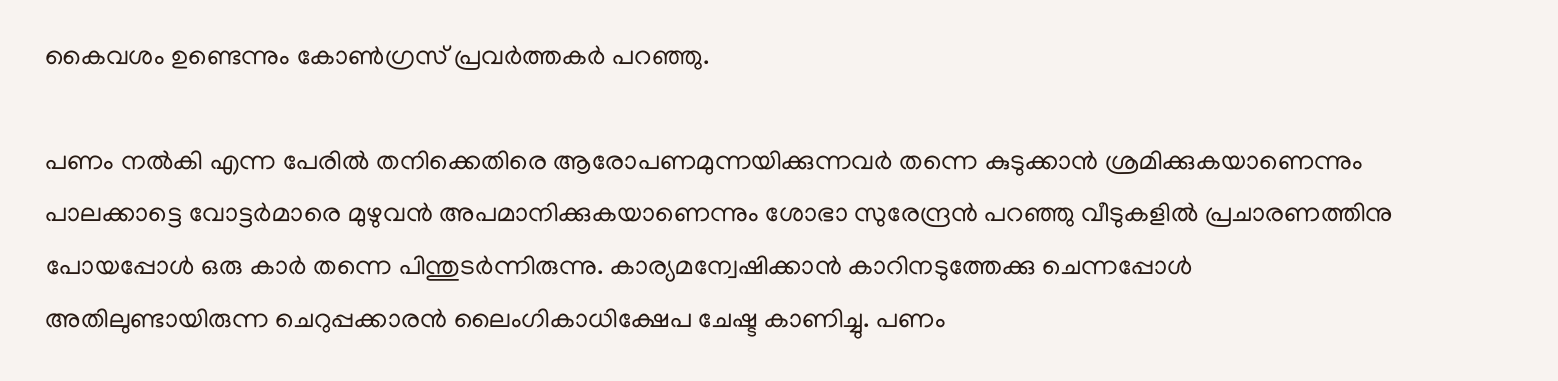കൈവശം ഉണ്ടെന്നും കോണ്‍ഗ്രസ് പ്രവര്‍ത്തകര്‍ പറഞ്ഞു.

പണം നല്‍കി എന്ന പേരില്‍ തനിക്കെതിരെ ആരോപണമുന്നയിക്കുന്നവര്‍ തന്നെ കുടുക്കാന്‍ ശ്രമിക്കുകയാണെന്നും പാലക്കാട്ടെ വോട്ടര്‍മാരെ മുഴുവന്‍ അപമാനിക്കുകയാണെന്നും ശോഭാ സുരേന്ദ്രന്‍ പറഞ്ഞു വീടുകളില്‍ പ്രചാരണത്തിനു പോയപ്പോള്‍ ഒരു കാര്‍ തന്നെ പിന്തുടര്‍ന്നിരുന്നു. കാര്യമന്വേഷിക്കാന്‍ കാറിനടുത്തേക്കു ചെന്നപ്പോള്‍ അതിലുണ്ടായിരുന്ന ചെറുപ്പക്കാരന്‍ ലൈംഗികാധിക്ഷേപ ചേഷ്ട കാണിച്ചു. പണം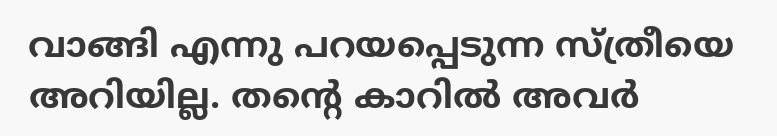വാങ്ങി എന്നു പറയപ്പെടുന്ന സ്ത്രീയെ അറിയില്ല. തന്റെ കാറില്‍ അവര്‍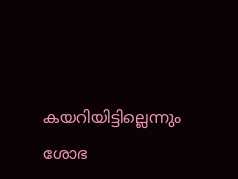കയറിയിട്ടില്ലെന്നും ശോഭ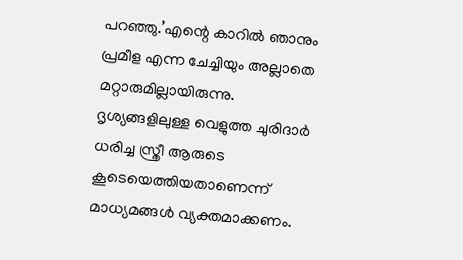പറഞ്ഞു.’എന്റെ കാറില്‍ ഞാനും പ്രമീള എന്ന ചേച്ചിയും അല്ലാതെ മറ്റാരുമില്ലായിരുന്നു. ദൃശ്യങ്ങളിലുള്ള വെളുത്ത ചുരിദാര്‍ ധരിച്ച സ്ത്രീ ആരുടെ കൂടെയെത്തിയതാണെന്ന് മാധ്യമങ്ങള്‍ വ്യക്തമാക്കണം.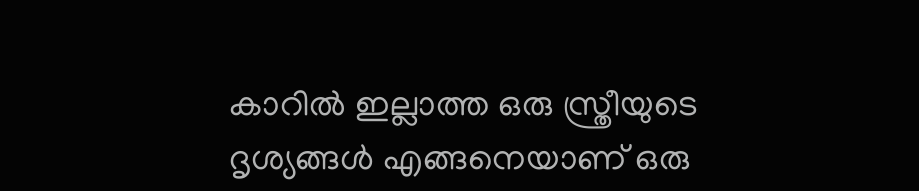കാറില്‍ ഇല്ലാത്ത ഒരു സ്ത്രീയുടെ ദൃശ്യങ്ങള്‍ എങ്ങനെയാണ് ഒരു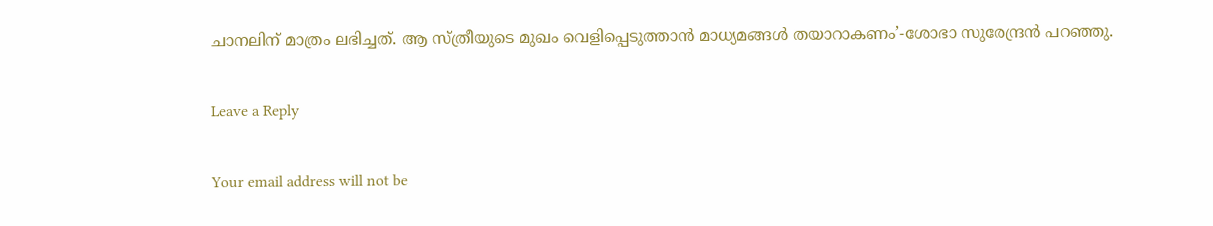ചാനലിന് മാത്രം ലഭിച്ചത്. ആ സ്ത്രീയുടെ മുഖം വെളിപ്പെടുത്താന്‍ മാധ്യമങ്ങള്‍ തയാറാകണം’-ശോഭാ സുരേന്ദ്രന്‍ പറഞ്ഞു.

Leave a Reply

Your email address will not be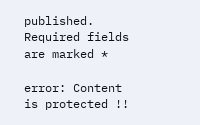published. Required fields are marked *

error: Content is protected !!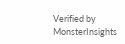Verified by MonsterInsights